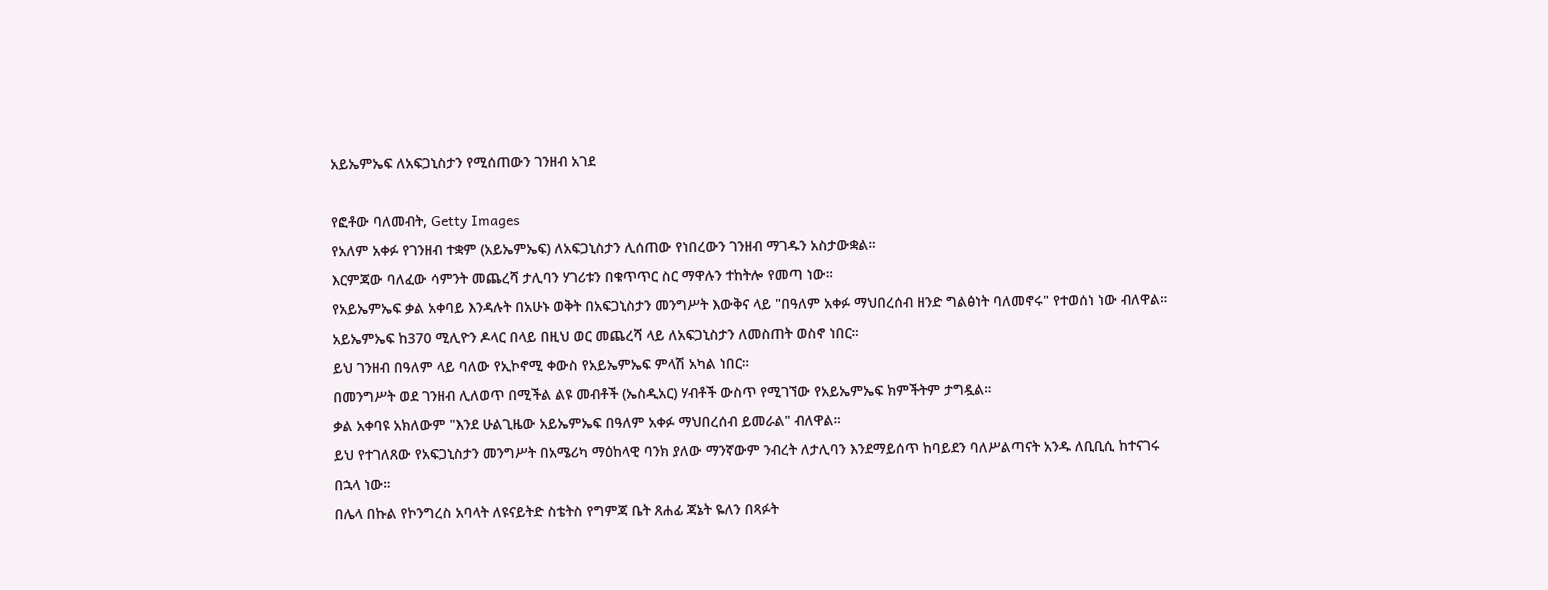አይኤምኤፍ ለአፍጋኒስታን የሚሰጠውን ገንዘብ አገደ

የፎቶው ባለመብት, Getty Images
የአለም አቀፉ የገንዘብ ተቋም (አይኤምኤፍ) ለአፍጋኒስታን ሊሰጠው የነበረውን ገንዘብ ማገዱን አስታውቋል።
እርምጃው ባለፈው ሳምንት መጨረሻ ታሊባን ሃገሪቱን በቁጥጥር ስር ማዋሉን ተከትሎ የመጣ ነው።
የአይኤምኤፍ ቃል አቀባይ እንዳሉት በአሁኑ ወቅት በአፍጋኒስታን መንግሥት እውቅና ላይ "በዓለም አቀፉ ማህበረሰብ ዘንድ ግልፅነት ባለመኖሩ" የተወሰነ ነው ብለዋል።
አይኤምኤፍ ከ370 ሚሊዮን ዶላር በላይ በዚህ ወር መጨረሻ ላይ ለአፍጋኒስታን ለመስጠት ወስኖ ነበር።
ይህ ገንዘብ በዓለም ላይ ባለው የኢኮኖሚ ቀውስ የአይኤምኤፍ ምላሽ አካል ነበር።
በመንግሥት ወደ ገንዘብ ሊለወጥ በሚችል ልዩ መብቶች (ኤስዲአር) ሃብቶች ውስጥ የሚገኘው የአይኤምኤፍ ክምችትም ታግዷል።
ቃል አቀባዩ አክለውም "እንደ ሁልጊዜው አይኤምኤፍ በዓለም አቀፉ ማህበረሰብ ይመራል" ብለዋል።
ይህ የተገለጸው የአፍጋኒስታን መንግሥት በአሜሪካ ማዕከላዊ ባንክ ያለው ማንኛውም ንብረት ለታሊባን እንደማይሰጥ ከባይደን ባለሥልጣናት አንዱ ለቢቢሲ ከተናገሩ በኋላ ነው።
በሌላ በኩል የኮንግረስ አባላት ለዩናይትድ ስቴትስ የግምጃ ቤት ጸሐፊ ጃኔት ዬለን በጻፉት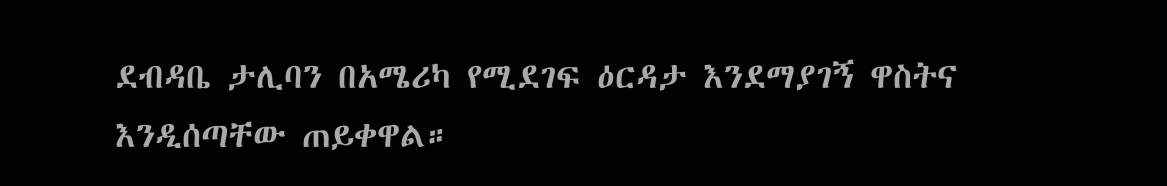ደብዳቤ ታሊባን በአሜሪካ የሚደገፍ ዕርዳታ እንደማያገኝ ዋስትና እንዲሰጣቸው ጠይቀዋል።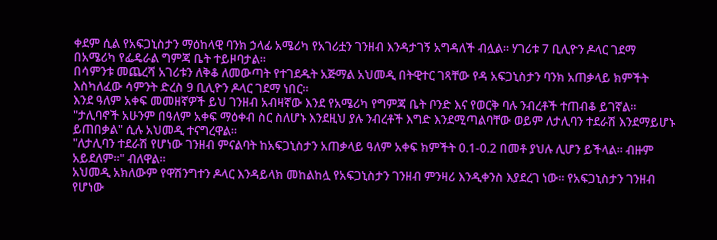ቀደም ሲል የአፍጋኒስታን ማዕከላዊ ባንክ ኃላፊ አሜሪካ የአገሪቷን ገንዘብ እንዳታገኝ አግዳለች ብሏል። ሃገሪቱ 7 ቢሊዮን ዶላር ገደማ በአሜሪካ የፌዴራል ግምጃ ቤት ተይዞባታል።
በሳምንቱ መጨረሻ አገሪቱን ለቅቆ ለመውጣት የተገደዱት አጅማል አህመዲ በትዊተር ገጻቸው የዳ አፍጋኒስታን ባንክ አጠቃላይ ክምችት እስካለፈው ሳምንት ድረስ 9 ቢሊዮን ዶላር ገደማ ነበር።
እንደ ዓለም አቀፍ መመዘኛዎች ይህ ገንዘብ አብዛኛው እንደ የአሜሪካ የግምጃ ቤት ቦንድ እና የወርቅ ባሉ ንብረቶች ተጠብቆ ይገኛል።
"ታሊባኖች አሁንም በዓለም አቀፍ ማዕቀብ ስር ስለሆኑ እንደዚህ ያሉ ንብረቶች እግድ እንደሚጣልባቸው ወይም ለታሊባን ተደራሽ እንደማይሆኑ ይጠበቃል" ሲሉ አህመዲ ተናግረዋል።
"ለታሊባን ተደራሽ የሆነው ገንዘብ ምናልባት ከአፍጋኒስታን አጠቃላይ ዓለም አቀፍ ክምችት 0.1-0.2 በመቶ ያህሉ ሊሆን ይችላል። ብዙም አይደለም።" ብለዋል።
አህመዲ አክለውም የዋሽንግተን ዶላር እንዳይላክ መከልከሏ የአፍጋኒስታን ገንዘብ ምንዛሪ እንዲቀንስ እያደረገ ነው። የአፍጋኒስታን ገንዘብ የሆነው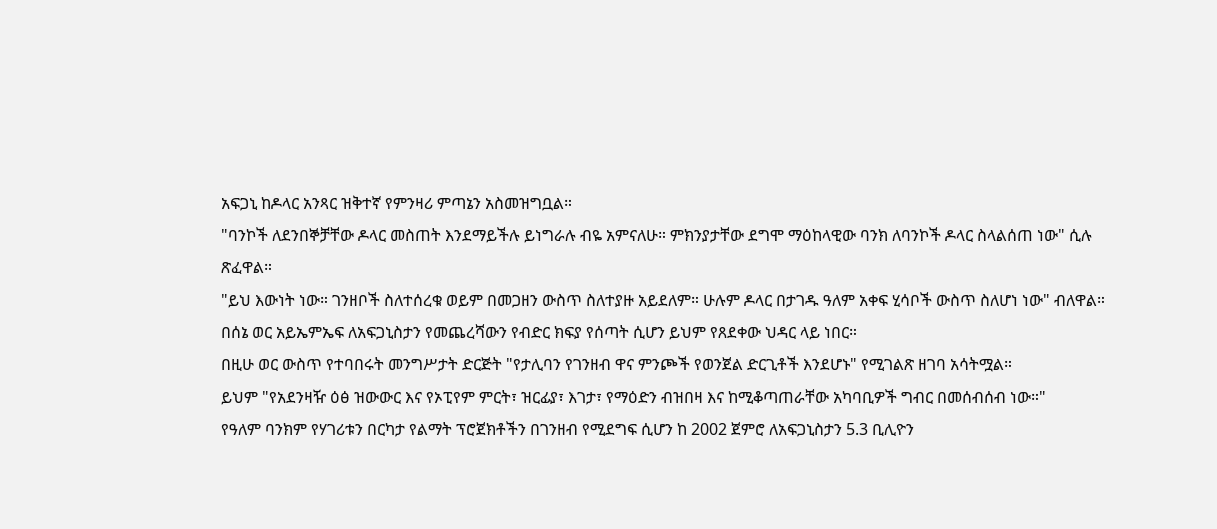አፍጋኒ ከዶላር አንጻር ዝቅተኛ የምንዛሪ ምጣኔን አስመዝግቧል።
"ባንኮች ለደንበኞቻቸው ዶላር መስጠት እንደማይችሉ ይነግራሉ ብዬ አምናለሁ። ምክንያታቸው ደግሞ ማዕከላዊው ባንክ ለባንኮች ዶላር ስላልሰጠ ነው" ሲሉ ጽፈዋል።
"ይህ እውነት ነው። ገንዘቦች ስለተሰረቁ ወይም በመጋዘን ውስጥ ስለተያዙ አይደለም። ሁሉም ዶላር በታገዱ ዓለም አቀፍ ሂሳቦች ውስጥ ስለሆነ ነው" ብለዋል።
በሰኔ ወር አይኤምኤፍ ለአፍጋኒስታን የመጨረሻውን የብድር ክፍያ የሰጣት ሲሆን ይህም የጸደቀው ህዳር ላይ ነበር።
በዚሁ ወር ውስጥ የተባበሩት መንግሥታት ድርጅት "የታሊባን የገንዘብ ዋና ምንጮች የወንጀል ድርጊቶች እንደሆኑ" የሚገልጽ ዘገባ አሳትሟል።
ይህም "የአደንዛዥ ዕፅ ዝውውር እና የኦፒየም ምርት፣ ዝርፊያ፣ እገታ፣ የማዕድን ብዝበዛ እና ከሚቆጣጠራቸው አካባቢዎች ግብር በመሰብሰብ ነው።"
የዓለም ባንክም የሃገሪቱን በርካታ የልማት ፕሮጀክቶችን በገንዘብ የሚደግፍ ሲሆን ከ 2002 ጀምሮ ለአፍጋኒስታን 5.3 ቢሊዮን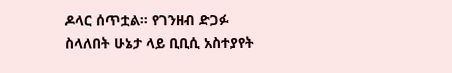ዶላር ሰጥቷል። የገንዘብ ድጋፉ ስላለበት ሁኔታ ላይ ቢቢሲ አስተያየት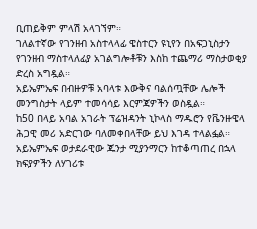ቢጠይቅም ምላሽ አላገኘም።
ገለልተኛው የገንዘብ አስተላላፊ ዌስተርን ዩኒየን በአፍጋኒስታን የገንዘብ ማስተላለፊያ አገልግሎቶቹን እስከ ተጨማሪ ማስታወቂያ ድረስ አግዷል።
አይኤምኤፍ በብዙዎቹ አባላቱ እውቅና ባልሰጧቸው ሌሎች መንግስታት ላይም ተመሳሳይ እርምጃዎችን ወስዷል።
ከ50 በላይ አባል አገራት ፕሬዝዳንት ኒኮላስ ማዱሮን የቬንዙዌላ ሕጋዊ መሪ አድርገው ባለመቀበላቸው ይህ እገዳ ተላልፏል። አይኤምኤፍ ወታደራዊው ጁንታ ሚያንማርን ከተቆጣጠረ በኋላ ክፍያዎችን ለሃገሪቱ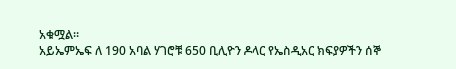አቁሟል።
አይኤምኤፍ ለ 190 አባል ሃገሮቹ 650 ቢሊዮን ዶላር የኤስዲአር ክፍያዎችን ሰኞ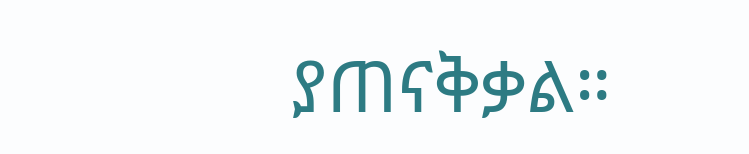ያጠናቅቃል።